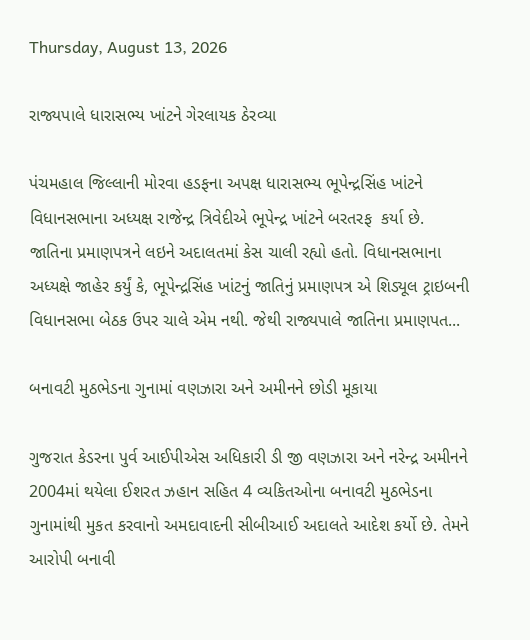Thursday, August 13, 2026

રાજ્યપાલે ધારાસભ્ય ખાંટને ગેરલાયક ઠેરવ્યા

પંચમહાલ જિલ્લાની મોરવા હડફના અપક્ષ ધારાસભ્ય ભૂપેન્દ્રસિંહ ખાંટને વિધાનસભાના અધ્યક્ષ રાજેન્દ્ર ત્રિવેદીએ ભૂપેન્દ્ર ખાંટને બરતરફ  કર્યા છે. જાતિના પ્રમાણપત્રને લઇને અદાલતમાં કેસ ચાલી રહ્યો હતો. વિધાનસભાના અધ્યક્ષે જાહેર કર્યું કે, ભૂપેન્દ્રસિંહ ખાંટનું જાતિનું પ્રમાણપત્ર એ શિડ્યૂલ ટ્રાઇબની વિધાનસભા બેઠક ઉપર ચાલે એમ નથી. જેથી રાજ્યપાલે જાતિના પ્રમાણપત...

બનાવટી મુઠભેડના ગુનામાં વણઝારા અને અમીનને છોડી મૂકાયા

ગુજરાત કેડરના પુર્વ આઈપીએસ અધિકારી ડી જી વણઝારા અને નરેન્દ્ર અમીનને 2004માં થયેલા ઈશરત ઝહાન સહિત 4 વ્યકિતઓના બનાવટી મુઠભેડના ગુનામાંથી મુકત કરવાનો અમદાવાદની સીબીઆઈ અદાલતે આદેશ કર્યો છે. તેમને આરોપી બનાવી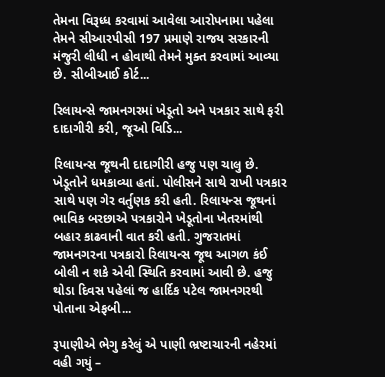તેમના વિરૂધ્ધ કરવામાં આવેલા આરોપનામા પહેલા તેમને સીઆરપીસી 197 પ્રમાણે રાજય સરકારની મંજુરી લીધી ન હોવાથી તેમને મુક્ત કરવામાં આવ્યા છે. સીબીઆઈ કોર્ટ...

રિલાયન્સે જામનગરમાં ખેડૂતો અને પત્રકાર સાથે ફરી દાદાગીરી કરી, જૂઓ વિડિ...

રિલાયન્સ જૂથની દાદાગીરી હજુ પણ ચાલુ છે.  ખેડૂતોને ધમકાવ્યા હતાં. પોલીસને સાથે રાખી પત્રકાર સાથે પણ ગેર વર્તુણક કરી હતી. રિલાયન્સ જૂથનાં ભાવિક બરછાએ પત્રકારોને ખેડૂતોના ખેતરમાંથી બહાર કાઢવાની વાત કરી હતી. ગુજરાતમાં જામનગરના પત્રકારો રિલાયન્સ જૂથ આગળ કંઈ બોલી ન શકે એવી સ્થિતિ કરવામાં આવી છે. હજુ થોડા દિવસ પહેલાં જ હાર્દિક પટેલ જામનગરથી પોતાના એફબી...

રૂપાણીએ ભેગુ કરેલું એ પાણી ભ્રષ્ટાચારની નહેરમાં વહી ગયું –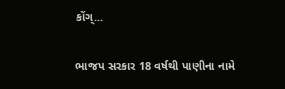કોંગ્...

ભાજપ સરકાર 18 વર્ષથી પાણીના નામે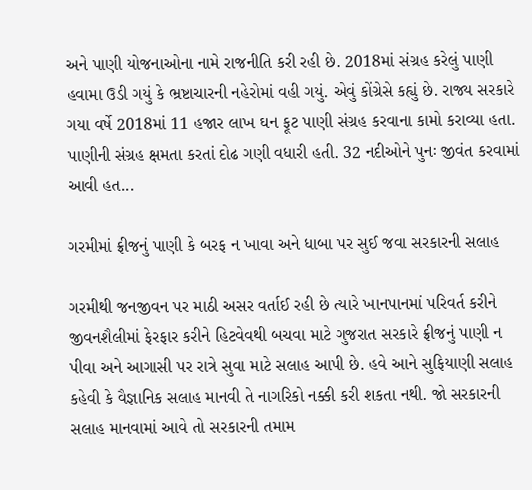અને પાણી યોજનાઓના નામે રાજનીતિ કરી રહી છે. 2018માં સંગ્રહ કરેલું પાણી હવામા ઉડી ગયું કે ભ્રષ્ટાચારની નહેરોમાં વહી ગયું. એવું કોંગ્રેસે કહ્યું છે. રાજ્ય સરકારે ગયા વર્ષે 2018માં 11 હજાર લાખ ઘન ફૂટ પાણી સંગ્રહ કરવાના કામો કરાવ્યા હતા. પાણીની સંગ્રહ ક્ષમતા કરતાં દોઢ ગણી વધારી હતી. 32 નદીઓને પુનઃ જીવંત કરવામાં આવી હત...

ગરમીમાં ફ્રીજનું પાણી કે બરફ ન ખાવા અને ધાબા પર સુઈ જવા સરકારની સલાહ

ગરમીથી જનજીવન પર માઠી અસર વર્તાઈ રહી છે ત્યારે ખાનપાનમાં પરિવર્ત કરીને જીવનશૈલીમાં ફેરફાર કરીને હિટવેવથી બચવા માટે ગુજરાત સરકારે ફ્રીજનું પાણી ન પીવા અને આગાસી પર રાત્રે સુવા માટે સલાહ આપી છે. હવે આને સુફિયાણી સલાહ કહેવી કે વૈજ્ઞાનિક સલાહ માનવી તે નાગરિકો નક્કી કરી શકતા નથી. જો સરકારની સલાહ માનવામાં આવે તો સરકારની તમામ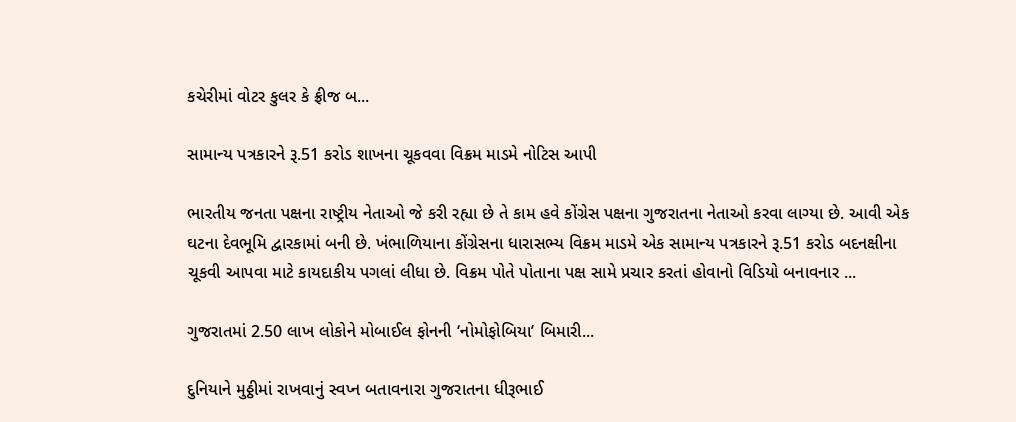કચેરીમાં વોટર કુલર કે ફ્રીજ બ...

સામાન્ય પત્રકારને રૂ.51 કરોડ શાખના ચૂકવવા વિક્રમ માડમે નોટિસ આપી

ભારતીય જનતા પક્ષના રાષ્ટ્રીય નેતાઓ જે કરી રહ્યા છે તે કામ હવે કોંગ્રેસ પક્ષના ગુજરાતના નેતાઓ કરવા લાગ્યા છે. આવી એક ઘટના દેવભૂમિ દ્વારકામાં બની છે. ખંભાળિયાના કોંગ્રેસના ધારાસભ્ય વિક્રમ માડમે એક સામાન્ય પત્રકારને રૂ.51 કરોડ બદનક્ષીના ચૂકવી આપવા માટે કાયદાકીય પગલાં લીધા છે. વિક્રમ પોતે પોતાના પક્ષ સામે પ્રચાર કરતાં હોવાનો વિડિયો બનાવનાર ...

ગુજરાતમાં 2.50 લાખ લોકોને મોબાઈલ ફોનની ‘નોમોફોબિયા’ બિમારી...

દુનિયાને મુઠ્ઠીમાં રાખવાનું સ્વપ્ન બતાવનારા ગુજરાતના ધીરૂભાઈ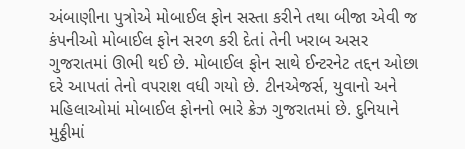અંબાણીના પુત્રોએ મોબાઈલ ફોન સસ્તા કરીને તથા બીજા એવી જ કંપનીઓ મોબાઈલ ફોન સરળ કરી દેતાં તેની ખરાબ અસર ગુજરાતમાં ઊભી થઈ છે. મોબાઈલ ફોન સાથે ઈન્ટરનેટ તદ્દન ઓછા દરે આપતાં તેનો વપરાશ વધી ગયો છે. ટીનએજર્સ, યુવાનો અને મહિલાઓમાં મોબાઈલ ફોનનો ભારે ક્રેઝ ગુજરાતમાં છે. દુનિયાને મુઠ્ઠીમાં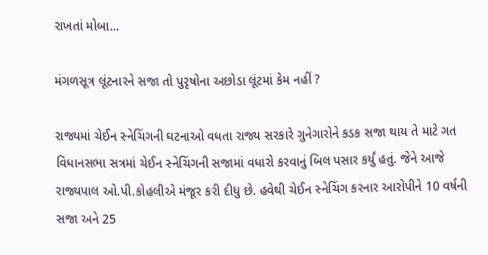રાખતાં મોબા...

મંગળસૂત્ર લૂંટનારને સજા તો પુરૃષોના અછોડા લૂંટમાં કેમ નહીં ?

રાજ્યમાં ચેઈન સ્નેચિંગની ઘટનાઓ વધતા રાજ્ય સરકારે ગુનેગારોને કડક સજા થાય તે માટે ગત વિધાનસભા સત્રમાં ચેઈન સ્નેચિંગની સજામાં વધારો કરવાનું બિલ પસાર કર્યું હતું. જેને આજે રાજ્યપાલ ઓ.પી.કોહલીએ મંજૂર કરી દીધુ છે. હવેથી ચેઈન સ્નેચિંગ કરનાર આરોપીને 10 વર્ષની સજા અને 25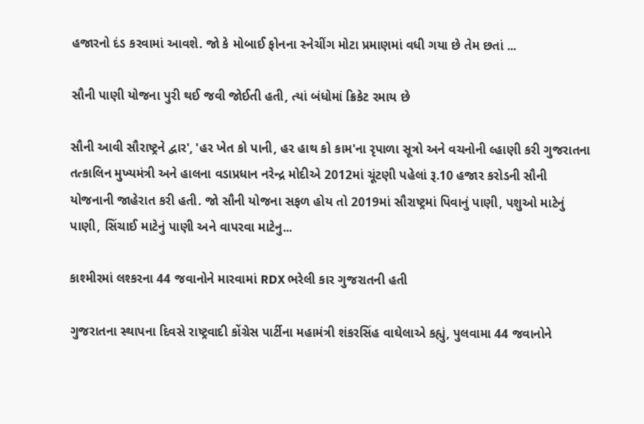હજારનો દંડ કરવામાં આવશે. જો કે મોબાઈ ફોનના સ્નેચીંગ મોટા પ્રમાણમાં વધી ગયા છે તેમ છતાં ...

સૌની પાણી યોજના પુરી થઈ જવી જોઈતી હતી, ત્યાં બંધોમાં ક્રિકેટ રમાય છે

સૌની આવી સૌરાષ્ટ્રને દ્વાર', 'હર ખેત કો પાની, હર હાથ કો કામ'ના રૃપાળા સૂત્રો અને વચનોની લ્હાણી કરી ગુજરાતના તત્કાલિન મુખ્યમંત્રી અને હાલના વડાપ્રધાન નરેન્દ્ર મોદીએ 2012માં ચૂંટણી પહેલાં રૂ.10 હજાર કરોડની સૌની યોજનાની જાહેરાત કરી હતી. જો સૌની યોજના સફળ હોય તો 2019માં સૌરાષ્ટ્રમાં પિવાનું પાણી, પશુઓ માટેનું પાણી, સિંચાઈ માટેનું પાણી અને વાપરવા માટેનુ...

કાશ્મીરમાં લશ્કરના 44 જવાનોને મારવામાં RDX ભરેલી કાર ગુજરાતની હતી

ગુજરાતના સ્થાપના દિવસે રાષ્ટ્રવાદી કોંગ્રેસ પાર્ટીના મહામંત્રી શંકરસિંહ વાઘેલાએ કહ્યું, પુલવામા 44 જવાનોને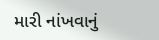મારી નાંખવાનું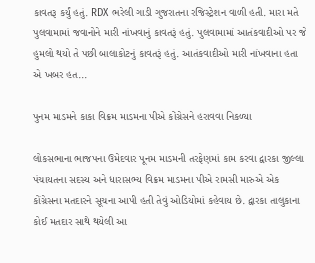કાવતરૂ કર્યું હતું. RDX ભરેલી ગાડી ગુજરાતના રજિસ્ટ્રેશન વાળી હતી. મારા મતે પુલવામામાં જવાનોને મારી નાંખવાનું કાવતરૂં હતું. પુલવામામાં આતંકવાદીઓ પર જે હુમલો થયો તે પછી બાલાકોટનું કાવતરૂં હતું. આતંકવાદીઓ મારી નાંખવાના હતા એ ખબર હત...

પુનમ માડમને કાકા વિક્રમ માડમના પીએ કોંગ્રેસને હરાવવા નિકળ્યા

લોકસભાના ભાજપના ઉમેદવાર પૂનમ માડમની તરફેણમાં કામ કરવા દ્વારકા જીલ્લા પંચાયતના સદસ્ય અને ધારાસભ્ય વિક્રમ માડમના પીએ રામસી મારુએ એક કોંગ્રેસના મતદારને સૂચના આપી હતી તેવું ઓડિયોમાં કહેવાય છે. દ્વારકા તાલુકાના કોઈ મતદાર સાથે થયેલી આ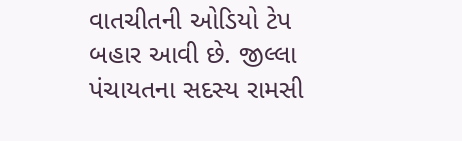વાતચીતની ઓડિયો ટેપ બહાર આવી છે. જીલ્લા પંચાયતના સદસ્ય રામસી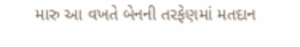મારુ આ વખતે બેનની તરફેણમાં મતદાન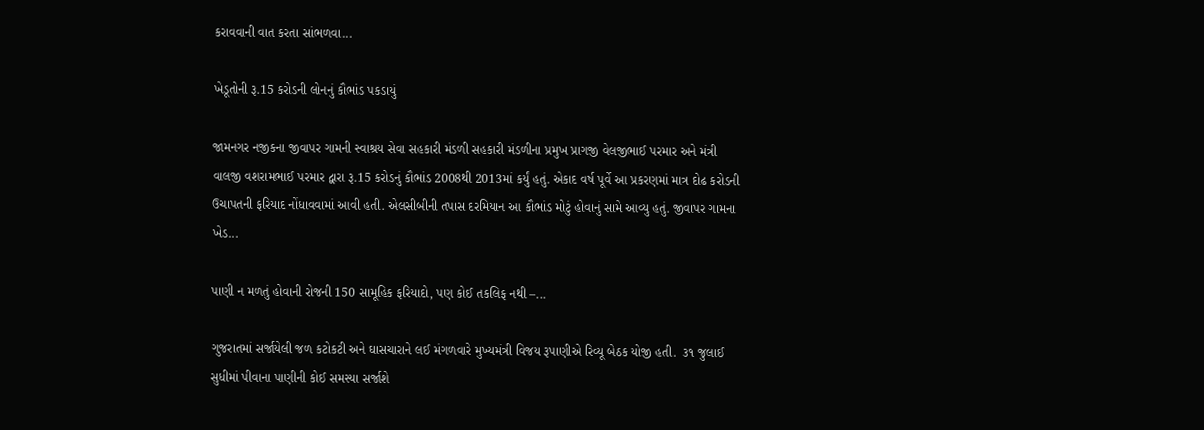કરાવવાની વાત કરતા સાંભળવા...

ખેડૂતોની રૂ.15 કરોડની લોનનું કૌભાંડ પકડાયું

જામનગર નજીકના જીવાપર ગામની સ્વાશ્રય સેવા સહકારી મંડળી સહકારી મંડળીના પ્રમુખ પ્રાગજી વેલજીભાઈ પરમાર અને મંત્રી વાલજી વશરામભાઈ પરમાર દ્વારા રૂ.15 કરોડનું કૌભાંડ 2008થી 2013માં કર્યું હતું. એકાદ વર્ષ પૂર્વે આ પ્રકરણમાં માત્ર દોઢ કરોડની ઉચાપતની ફરિયાદ નોંધાવવામાં આવી હતી. એલસીબીની તપાસ દરમિયાન આ કૌભાંડ મોટું હોવાનું સામે આવ્યુ હતું. જીવાપર ગામના ખેડ...

પાણી ન મળતું હોવાની રોજની 150 સામૂહિક ફરિયાદો, પણ કોઈ તકલિફ નથી –...

ગુજરાતમાં સર્જાયેલી જળ કટોકટી અને ઘાસચારાને લઈ મંગળવારે મુખ્યમંત્રી વિજય રૂપાણીએ રિવ્યૂ બેઠક યોજી હતી.  ૩૧ જુલાઈ સુધીમાં પીવાના પાણીની કોઈ સમસ્યા સર્જાશે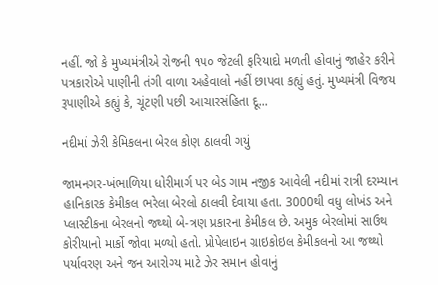નહીં. જો કે મુખ્યમંત્રીએ રોજની ૧૫૦ જેટલી ફરિયાદો મળતી હોવાનું જાહેર કરીને પત્રકારોએ પાણીની તંગી વાળા અહેવાલો નહીં છાપવા કહ્યું હતું. મુખ્યમંત્રી વિજય રૂપાણીએ કહ્યું કે, ચૂંટણી પછી આચારસંહિતા દૂ...

નદીમાં ઝેરી કેમિકલના બેરલ કોણ ઠાલવી ગયું

જામનગર-ખંભાળિયા ધોરીમાર્ગ પર બેડ ગામ નજીક આવેલી નદીમાં રાત્રી દરમ્યાન હાનિકારક કેમીકલ ભરેલા બેરલો ઠાલવી દેવાયા હતા. 3000થી વધુ લોખંડ અને પ્લાસ્ટીકના બેરલનો જથ્થો બે-ત્રણ પ્રકારના કેમીકલ છે. અમુક બેરલોમાં સાઉથ કોરીયાનો માર્કો જોવા મળ્યો હતો. પ્રોપેલાઇન ગ્રાઇકોઇલ કેમીકલનો આ જથ્થો પર્યાવરણ અને જન આરોગ્ય માટે ઝેર સમાન હોવાનું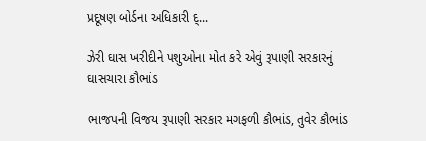પ્રદૂષણ બોર્ડના અધિકારી દ્...

ઝેરી ઘાસ ખરીદીને પશુઓના મોત કરે એવું રૂપાણી સરકારનું ઘાસચારા કૌભાંડ

ભાજપની વિજય રૂપાણી સરકાર મગફળી કૌભાંડ, તુવેર કૌભાંડ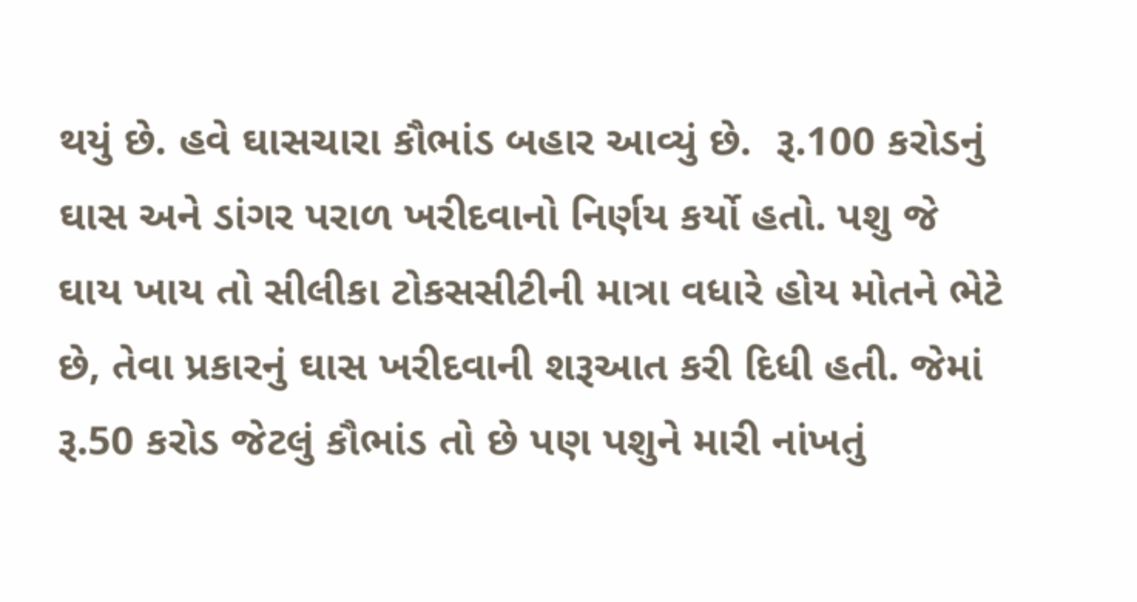થયું છે. હવે ઘાસચારા કૌભાંડ બહાર આવ્યું છે.  રૂ.100 કરોડનું ઘાસ અને ડાંગર પરાળ ખરીદવાનો નિર્ણય કર્યો હતો. પશુ જે ઘાય ખાય તો સીલીકા ટોકસસીટીની માત્રા વધારે હોય મોતને ભેટે છે, તેવા પ્રકારનું ઘાસ ખરીદવાની શરૂઆત કરી દિધી હતી. જેમાં રૂ.50 કરોડ જેટલું કૌભાંડ તો છે પણ પશુને મારી નાંખતું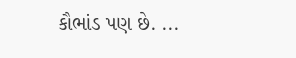કૌભાંડ પણ છે. ...